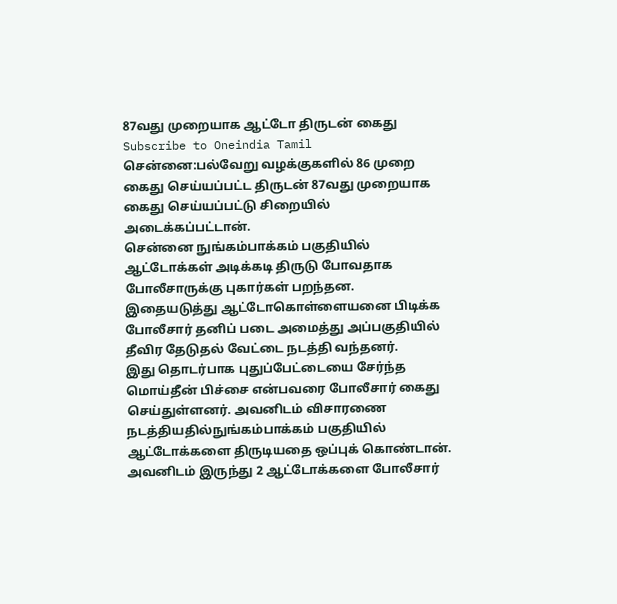87வது முறையாக ஆட்டோ திருடன் கைது
Subscribe to Oneindia Tamil
சென்னை:பல்வேறு வழக்குகளில் 86 முறை கைது செய்யப்பட்ட திருடன் 87வது முறையாக கைது செய்யப்பட்டு சிறையில் அடைக்கப்பட்டான்.
சென்னை நுங்கம்பாக்கம் பகுதியில் ஆட்டோக்கள் அடிக்கடி திருடு போவதாக போலீசாருக்கு புகார்கள் பறந்தன. இதையடுத்து ஆட்டோகொள்ளையனை பிடிக்க போலீசார் தனிப் படை அமைத்து அப்பகுதியில் தீவிர தேடுதல் வேட்டை நடத்தி வந்தனர்.
இது தொடர்பாக புதுப்பேட்டையை சேர்ந்த மொய்தீன் பிச்சை என்பவரை போலீசார் கைது செய்துள்ளனர். அவனிடம் விசாரணை நடத்தியதில்நுங்கம்பாக்கம் பகுதியில் ஆட்டோக்களை திருடியதை ஒப்புக் கொண்டான்.
அவனிடம் இருந்து 2 ஆட்டோக்களை போலீசார்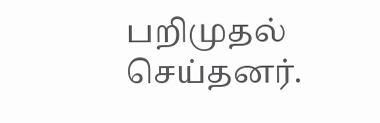பறிமுதல் செய்தனர்.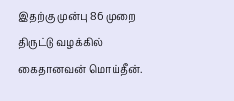இதற்கு முன்பு 86 முறை திருட்டு வழக்கில் கைதானவன் மொய்தீன்.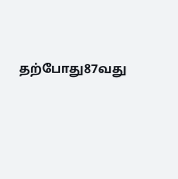தற்போது87வது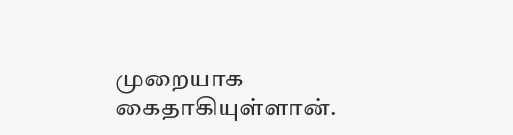முறையாக கைதாகியுள்ளான்.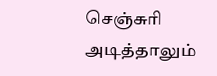செஞ்சுரி அடித்தாலும்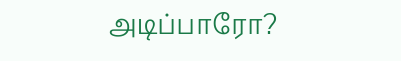அடிப்பாரோ?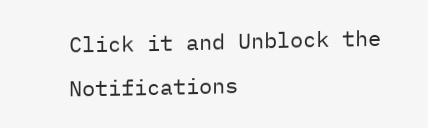Click it and Unblock the Notifications